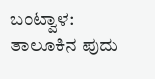ಬಂಟ್ವಾಳ: ತಾಲೂಕಿನ ಪುದು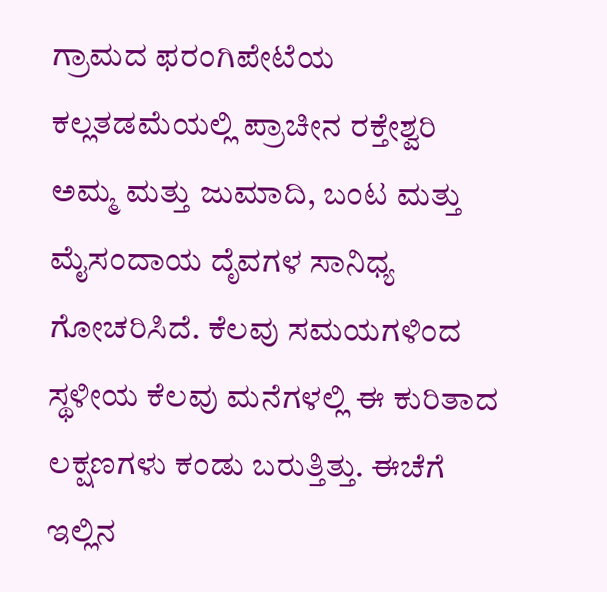ಗ್ರಾಮದ ಫರಂಗಿಪೇಟೆಯ ಕಲ್ಲತಡಮೆಯಲ್ಲಿ ಪ್ರಾಚೀನ ರಕ್ತೇಶ್ವರಿ ಅಮ್ಮ ಮತ್ತು ಜುಮಾದಿ, ಬಂಟ ಮತ್ತು ಮೈಸಂದಾಯ ದೃೆವಗಳ ಸಾನಿಧ್ಯ ಗೋಚರಿಸಿದೆ. ಕೆಲವು ಸಮಯಗಳಿಂದ ಸ್ಥಳೀಯ ಕೆಲವು ಮನೆಗಳಲ್ಲಿ ಈ ಕುರಿತಾದ ಲಕ್ಷಣಗಳು ಕಂಡು ಬರುತ್ತಿತ್ತು. ಈಚೆಗೆ ಇಲ್ಲಿನ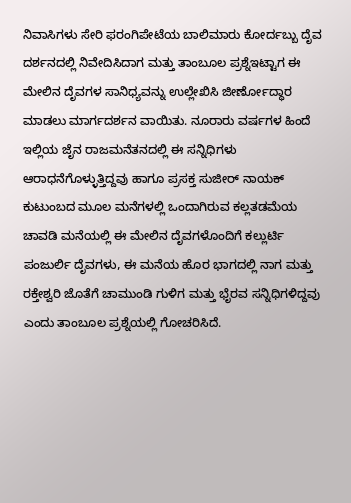ನಿವಾಸಿಗಳು ಸೇರಿ ಫರಂಗಿಪೇಟೆಯ ಬಾಲಿಮಾರು ಕೋರ್ದಬ್ಬು ದೃೆವ ದರ್ಶನದಲ್ಲಿ ನಿವೇದಿಸಿದಾಗ ಮತ್ತು ತಾಂಬೂಲ ಪ್ರಶ್ನೆಇಟ್ಟಾಗ ಈ ಮೇಲಿನ ದೃೆವಗಳ ಸಾನಿಧ್ಯವನ್ನು ಉಲ್ಲೇಖಿಸಿ ಜೀರ್ಣೋದ್ಧಾರ ಮಾಡಲು ಮಾರ್ಗದರ್ಶನ ವಾಯಿತು. ನೂರಾರು ವರ್ಷಗಳ ಹಿಂದೆ ಇಲ್ಲಿಯ ಜೆೃನ ರಾಜಮನೆತನದಲ್ಲಿ ಈ ಸನ್ನಿಧಿಗಳು ಆರಾಧನೆಗೊಳ್ಳುತ್ತಿದ್ದವು ಹಾಗೂ ಪ್ರಸಕ್ತ ಸುಜೀರ್ ನಾಯಕ್ ಕುಟುಂಬದ ಮೂಲ ಮನೆಗಳಲ್ಲಿ ಒಂದಾಗಿರುವ ಕಲ್ಲತಡಮೆಯ ಚಾವಡಿ ಮನೆಯಲ್ಲಿ ಈ ಮೇಲಿನ ದೃೆವಗಳೊಂದಿಗೆ ಕಲ್ಲುರ್ಟಿ ಪಂಜುರ್ಲಿ ದೃೆವಗಳು, ಈ ಮನೆಯ ಹೊರ ಭಾಗದಲ್ಲಿ ನಾಗ ಮತ್ತು ರಕ್ತೇಶ್ವರಿ ಜೊತೆಗೆ ಚಾಮುಂಡಿ ಗುಳಿಗ ಮತ್ತು ಭೃೆರವ ಸನ್ನಿಧಿಗಳಿದ್ದವು ಎಂದು ತಾಂಬೂಲ ಪ್ರಶ್ನೆಯಲ್ಲಿ ಗೋಚರಿಸಿದೆ.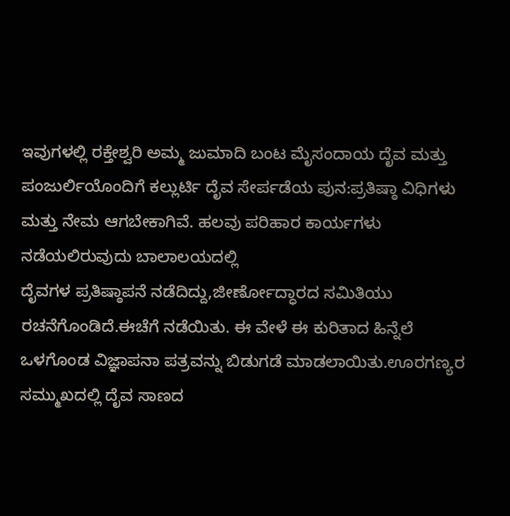ಇವುಗಳಲ್ಲಿ ರಕ್ತೇಶ್ವರಿ ಅಮ್ಮ ಜುಮಾದಿ ಬಂಟ ಮೃೆಸಂದಾಯ ದೃೆವ ಮತ್ತು ಪಂಜುರ್ಲಿಯೊಂದಿಗೆ ಕಲ್ಲುರ್ಟಿ ದೃೆವ ಸೇರ್ಪಡೆಯ ಪುನ:ಪ್ರತಿಷ್ಠಾ ವಿಧಿಗಳು ಮತ್ತು ನೇಮ ಆಗಬೇಕಾಗಿವೆ. ಹಲವು ಪರಿಹಾರ ಕಾರ್ಯಗಳು ನಡೆಯಲಿರುವುದು ಬಾಲಾಲಯದಲ್ಲಿ
ದೃೆವಗಳ ಪ್ರತಿಷ್ಠಾಪನೆ ನಡೆದಿದ್ದು,ಜೀರ್ಣೋದ್ಧಾರದ ಸಮಿತಿಯು
ರಚನೆಗೊಂಡಿದೆ.ಈಚೆಗೆ ನಡೆಯಿತು. ಈ ವೇಳೆ ಈ ಕುರಿತಾದ ಹಿನ್ನೆಲೆ ಒಳಗೊಂಡ ವಿಜ್ಞಾಪನಾ ಪತ್ರವನ್ನು ಬಿಡುಗಡೆ ಮಾಡಲಾಯಿತು.ಊರಗಣ್ಯರ ಸಮ್ಮುಖದಲ್ಲಿ ದೃೆವ ಸಾಣದ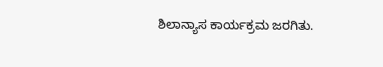ಶಿಲಾನ್ಯಾಸ ಕಾರ್ಯಕ್ರಮ ಜರಗಿತು.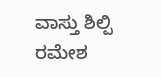ವಾಸ್ತು ಶಿಲ್ಪಿ ರಮೇಶ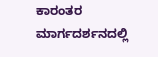ಕಾರಂತರ ಮಾರ್ಗದರ್ಶನದಲ್ಲಿ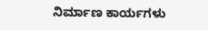ನಿರ್ಮಾಣ ಕಾರ್ಯಗಳು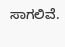ಸಾಗಲಿವೆ.